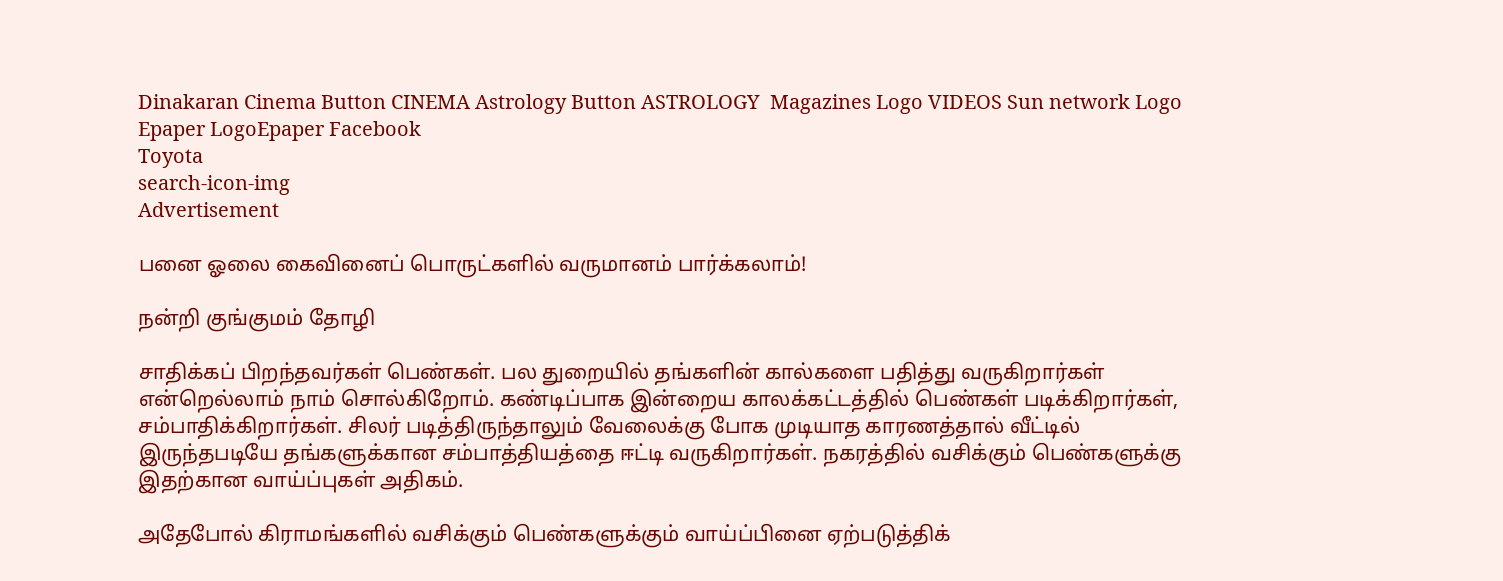Dinakaran Cinema Button CINEMA Astrology Button ASTROLOGY  Magazines Logo VIDEOS Sun network Logo Epaper LogoEpaper Facebook
Toyota
search-icon-img
Advertisement

பனை ஓலை கைவினைப் பொருட்களில் வருமானம் பார்க்கலாம்!

நன்றி குங்குமம் தோழி

சாதிக்கப் பிறந்தவர்கள் பெண்கள். பல துறையில் தங்களின் கால்களை பதித்து வருகிறார்கள் என்றெல்லாம் நாம் சொல்கிறோம். கண்டிப்பாக இன்றைய காலக்கட்டத்தில் பெண்கள் படிக்கிறார்கள், சம்பாதிக்கிறார்கள். சிலர் படித்திருந்தாலும் வேலைக்கு போக முடியாத காரணத்தால் வீட்டில் இருந்தபடியே தங்களுக்கான சம்பாத்தியத்தை ஈட்டி வருகிறார்கள். நகரத்தில் வசிக்கும் பெண்களுக்கு இதற்கான வாய்ப்புகள் அதிகம்.

அதேபோல் கிராமங்களில் வசிக்கும் பெண்களுக்கும் வாய்ப்பினை ஏற்படுத்திக்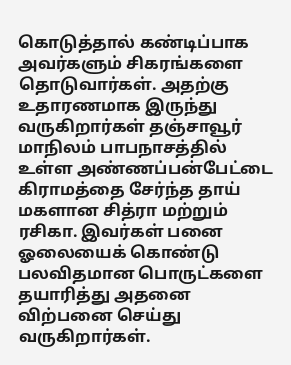கொடுத்தால் கண்டிப்பாக அவர்களும் சிகரங்களை தொடுவார்கள். அதற்கு உதாரணமாக இருந்து வருகிறார்கள் தஞ்சாவூர் மாநிலம் பாபநாசத்தில் உள்ள அண்ணப்பன்பேட்டை கிராமத்தை சேர்ந்த தாய் மகளான சித்ரா மற்றும் ரசிகா. இவர்கள் பனை ஓலையைக் கொண்டு பலவிதமான பொருட்களை தயாரித்து அதனை விற்பனை செய்து வருகிறார்கள்.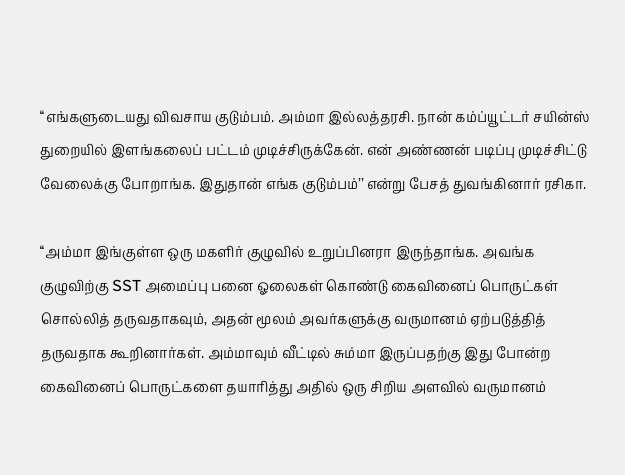‘‘எங்களுடையது விவசாய குடும்பம். அம்மா இல்லத்தரசி. நான் கம்ப்யூட்டர் சயின்ஸ் துறையில் இளங்கலைப் பட்டம் முடிச்சிருக்கேன். என் அண்ணன் படிப்பு முடிச்சிட்டு வேலைக்கு போறாங்க. இதுதான் எங்க குடும்பம்’’ என்று பேசத் துவங்கினார் ரசிகா.

‘‘அம்மா இங்குள்ள ஒரு மகளிர் குழுவில் உறுப்பினரா இருந்தாங்க. அவங்க குழுவிற்கு SST அமைப்பு பனை ஓலைகள் கொண்டு கைவினைப் பொருட்கள் சொல்லித் தருவதாகவும், அதன் மூலம் அவர்களுக்கு வருமானம் ஏற்படுத்தித் தருவதாக கூறினார்கள். அம்மாவும் வீட்டில் சும்மா இருப்பதற்கு இது போன்ற கைவினைப் பொருட்களை தயாரித்து அதில் ஒரு சிறிய அளவில் வருமானம்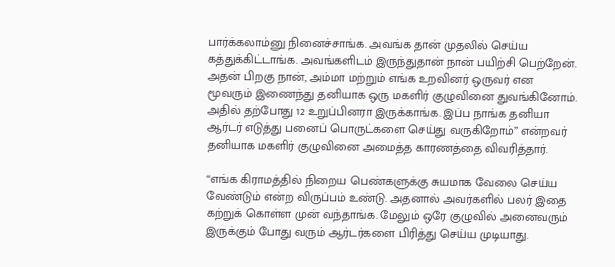பார்க்கலாம்னு நினைச்சாங்க. அவங்க தான் முதலில் செய்ய கத்துக்கிட்டாங்க. அவங்களிடம் இருந்துதான் நான் பயிற்சி பெற்றேன். அதன் பிறகு நான், அம்மா மற்றும் எங்க உறவினர் ஒருவர் என மூவரும் இணைந்து தனியாக ஒரு மகளிர் குழுவினை துவங்கினோம். அதில் தற்போது 12 உறுப்பினரா இருக்காங்க. இப்ப நாங்க தனியா ஆர்டர் எடுத்து பனைப் பொருட்களை செய்து வருகிறோம்’’ என்றவர் தனியாக மகளிர் குழுவினை அமைத்த காரணத்தை விவரித்தார்.

‘‘எங்க கிராமத்தில் நிறைய பெண்களுக்கு சுயமாக வேலை செய்ய வேண்டும் என்ற விருப்பம் உண்டு. அதனால் அவர்களில் பலர் இதை கற்றுக் கொள்ள முன் வந்தாங்க. மேலும் ஒரே குழுவில் அனைவரும் இருக்கும் போது வரும் ஆர்டர்களை பிரித்து செய்ய முடியாது.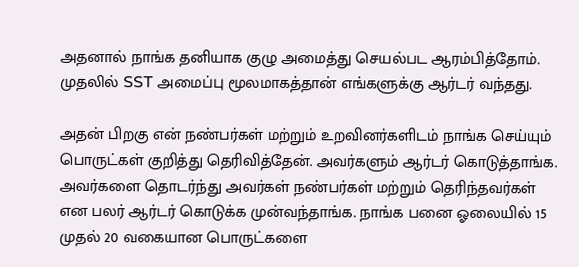அதனால் நாங்க தனியாக குழு அமைத்து செயல்பட ஆரம்பித்தோம். முதலில் SST அமைப்பு மூலமாகத்தான் எங்களுக்கு ஆர்டர் வந்தது.

அதன் பிறகு என் நண்பர்கள் மற்றும் உறவினர்களிடம் நாங்க செய்யும் பொருட்கள் குறித்து தெரிவித்தேன். அவர்களும் ஆர்டர் கொடுத்தாங்க. அவர்களை தொடர்ந்து அவர்கள் நண்பர்கள் மற்றும் தெரிந்தவர்கள் என பலர் ஆர்டர் கொடுக்க முன்வந்தாங்க. நாங்க பனை ஓலையில் 15 முதல் 20 வகையான பொருட்களை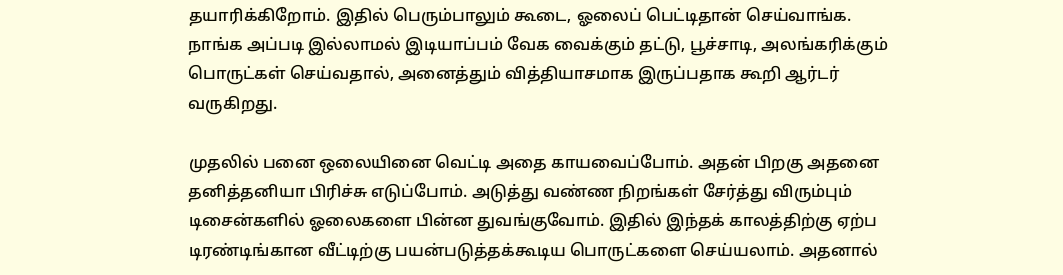தயாரிக்கிறோம். இதில் பெரும்பாலும் கூடை, ஓலைப் பெட்டிதான் செய்வாங்க. நாங்க அப்படி இல்லாமல் இடியாப்பம் வேக வைக்கும் தட்டு, பூச்சாடி, அலங்கரிக்கும் பொருட்கள் செய்வதால், அனைத்தும் வித்தியாசமாக இருப்பதாக கூறி ஆர்டர் வருகிறது.

முதலில் பனை ஒலையினை வெட்டி அதை காயவைப்போம். அதன் பிறகு அதனை தனித்தனியா பிரிச்சு எடுப்போம். அடுத்து வண்ண நிறங்கள் சேர்த்து விரும்பும் டிசைன்களில் ஓலைகளை பின்ன துவங்குவோம். இதில் இந்தக் காலத்திற்கு ஏற்ப டிரண்டிங்கான வீட்டிற்கு பயன்படுத்தக்கூடிய பொருட்களை செய்யலாம். அதனால்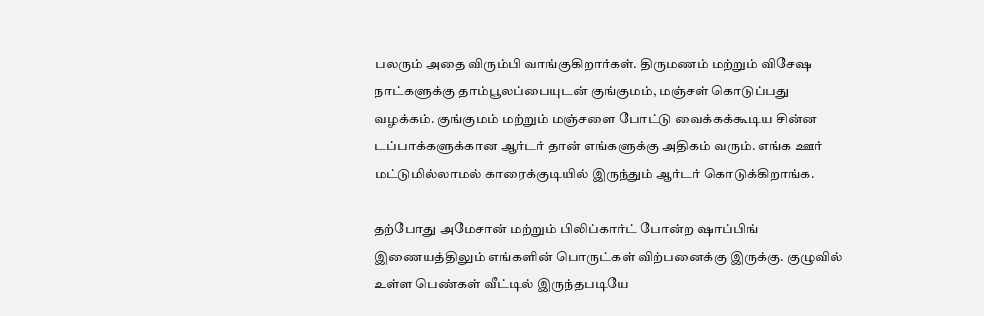பலரும் அதை விரும்பி வாங்குகிறார்கள். திருமணம் மற்றும் விசேஷ நாட்களுக்கு தாம்பூலப்பையுடன் குங்குமம், மஞ்சள் கொடுப்பது வழக்கம். குங்குமம் மற்றும் மஞ்சளை போட்டு வைக்கக்கூடிய சின்ன டப்பாக்களுக்கான ஆர்டர் தான் எங்களுக்கு அதிகம் வரும். எங்க ஊர் மட்டுமில்லாமல் காரைக்குடியில் இருந்தும் ஆர்டர் கொடுக்கிறாங்க.

தற்போது அமேசான் மற்றும் பிலிப்கார்ட் போன்ற ஷாப்பிங் இணையத்திலும் எங்களின் பொருட்கள் விற்பனைக்கு இருக்கு. குழுவில் உள்ள பெண்கள் வீட்டில் இருந்தபடியே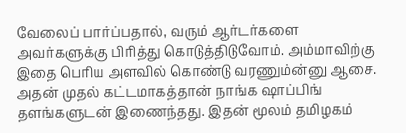வேலைப் பார்ப்பதால், வரும் ஆர்டர்களை அவர்களுக்கு பிரித்து கொடுத்திடுவோம். அம்மாவிற்கு இதை பெரிய அளவில் கொண்டு வரணும்ன்னு ஆசை. அதன் முதல் கட்டமாகத்தான் நாங்க ஷாப்பிங் தளங்களுடன் இணைந்தது. இதன் மூலம் தமிழகம்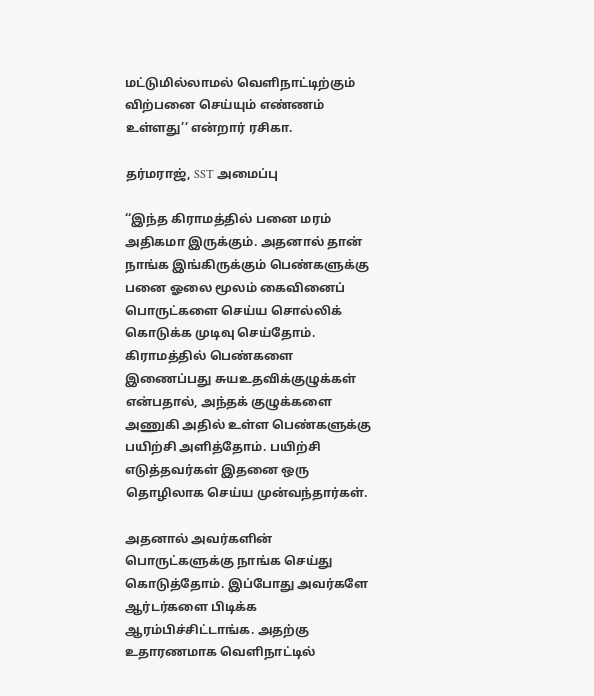மட்டுமில்லாமல் வெளிநாட்டிற்கும் விற்பனை செய்யும் எண்ணம் உள்ளது’’ என்றார் ரசிகா.

தர்மராஜ், SST அமைப்பு

‘‘இந்த கிராமத்தில் பனை மரம் அதிகமா இருக்கும். அதனால் தான் நாங்க இங்கிருக்கும் பெண்களுக்கு பனை ஓலை மூலம் கைவினைப் பொருட்களை செய்ய சொல்லிக் கொடுக்க முடிவு செய்தோம். கிராமத்தில் பெண்களை இணைப்பது சுயஉதவிக்குழுக்கள் என்பதால், அந்தக் குழுக்களை அணுகி அதில் உள்ள பெண்களுக்கு பயிற்சி அளித்தோம். பயிற்சி எடுத்தவர்கள் இதனை ஒரு தொழிலாக செய்ய முன்வந்தார்கள்.

அதனால் அவர்களின் பொருட்களுக்கு நாங்க செய்து கொடுத்தோம். இப்போது அவர்களே ஆர்டர்களை பிடிக்க ஆரம்பிச்சிட்டாங்க. அதற்கு உதாரணமாக வெளிநாட்டில்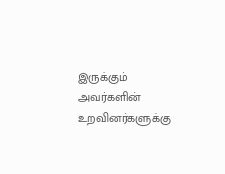இருக்கும் அவர்களின் உறவினர்களுக்கு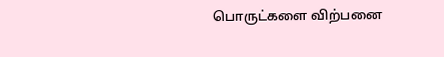பொருட்களை விற்பனை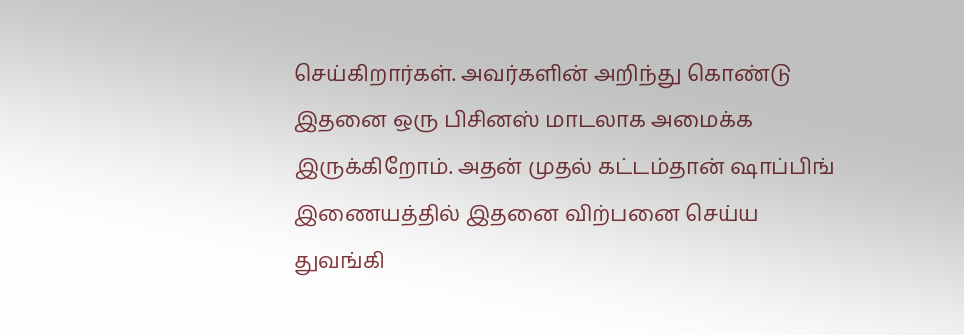செய்கிறார்கள். அவர்களின் அறிந்து கொண்டு இதனை ஒரு பிசினஸ் மாடலாக அமைக்க இருக்கிறோம். அதன் முதல் கட்டம்தான் ஷாப்பிங் இணையத்தில் இதனை விற்பனை செய்ய துவங்கி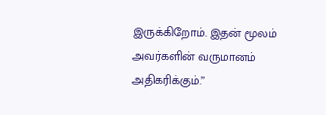இருக்கிறோம். இதன் மூலம் அவர்களின் வருமானம் அதிகரிக்கும்.’’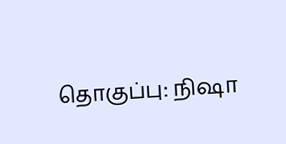தொகுப்பு: நிஷா